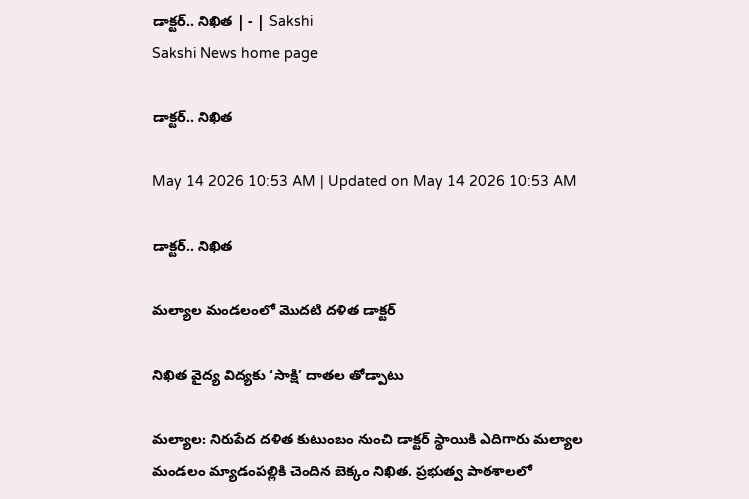డాక్టర్‌.. నిఖిత | - | Sakshi
Sakshi News home page

డాక్టర్‌.. నిఖిత

May 14 2026 10:53 AM | Updated on May 14 2026 10:53 AM

డాక్టర్‌.. నిఖిత

మల్యాల మండలంలో మొదటి దళిత డాక్టర్‌

నిఖిత వైద్య విద్యకు ‘సాక్షి’ దాతల తోడ్పాటు

మల్యాల: నిరుపేద దళిత కుటుంబం నుంచి డాక్టర్‌ స్థాయికి ఎదిగారు మల్యాల మండలం మ్యాడంపల్లికి చెందిన బెక్కం నిఖిత. ప్రభుత్వ పాఠశాలలో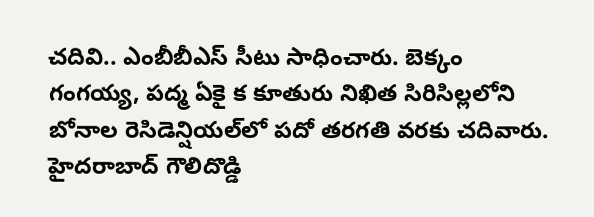చదివి.. ఎంబీబీఎస్‌ సీటు సాధించారు. బెక్కం గంగయ్య, పద్మ ఏకై క కూతురు నిఖిత సిరిసిల్లలోని బోనాల రెసిడెన్షియల్‌లో పదో తరగతి వరకు చదివారు. హైదరాబాద్‌ గౌలిదొడ్డి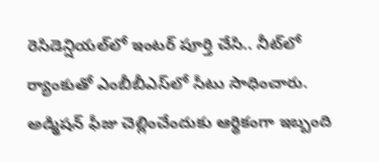రెసిడెన్షియల్‌లో ఇంటర్‌ పూర్తి చేసి.. నీట్‌లో ర్యాంకుతో ఎంబీబీఎస్‌లో సీటు సాధించారు. అడ్మిషన్‌ ఫీజు చెల్లించేందుకు ఆర్థికంగా ఇబ్బంది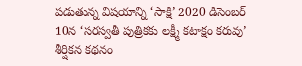పడుతున్న విషయాన్ని ‘సాక్షి’ 2020 డిసెంబర్‌ 10న ‘సరస్వతీ పుత్రికకు లక్ష్మీ కటాక్షం కరువు’ శీర్షికన కథనం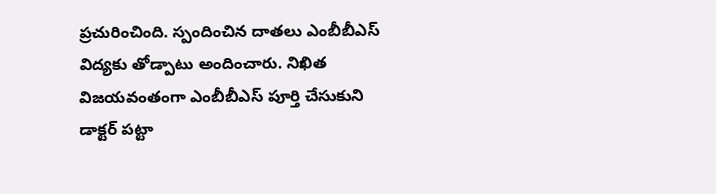ప్రచురించింది. స్పందించిన దాతలు ఎంబీబీఎస్‌ విద్యకు తోడ్పాటు అందించారు. నిఖిత విజయవంతంగా ఎంబీబీఎస్‌ పూర్తి చేసుకుని డాక్టర్‌ పట్టా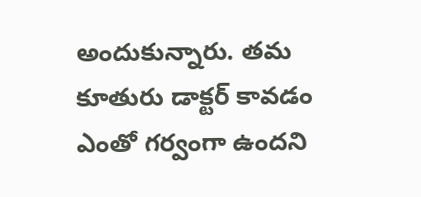అందుకున్నారు. తమ కూతురు డాక్టర్‌ కావడం ఎంతో గర్వంగా ఉందని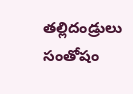తల్లిదండ్రులు సంతోషం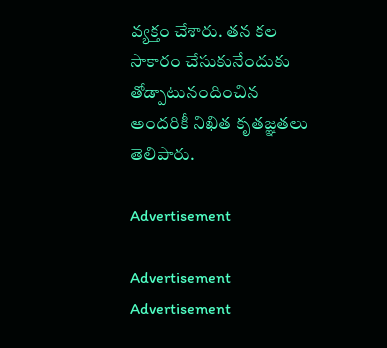వ్యక్తం చేశారు. తన కల సాకారం చేసుకునేందుకు తోడ్పాటునందించిన అందరికీ నిఖిత కృతజ్ఞతలు తెలిపారు.

Advertisement

Advertisement
Advertisement